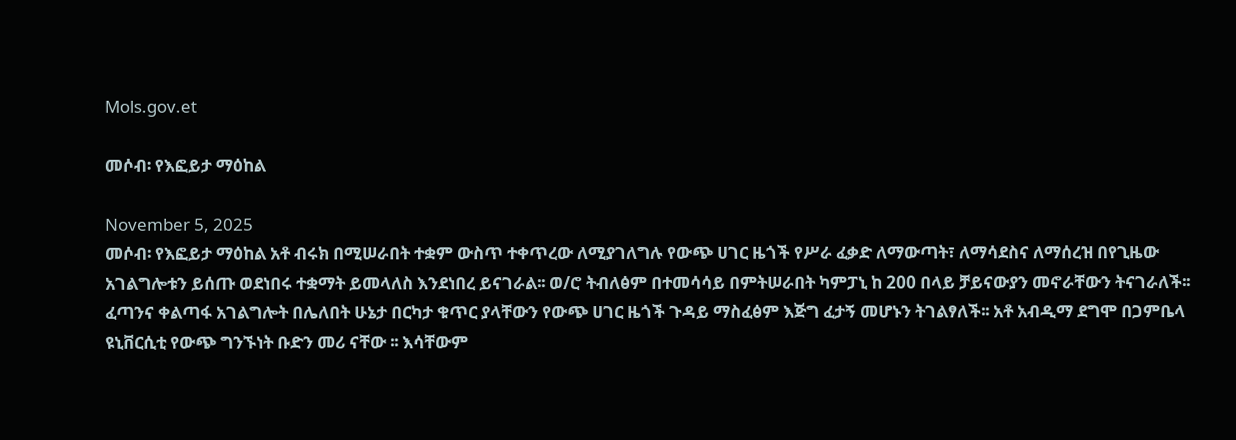Mols.gov.et

መሶብ፡ የእፎይታ ማዕከል

November 5, 2025
መሶብ፡ የእፎይታ ማዕከል አቶ ብሩክ በሚሠራበት ተቋም ውስጥ ተቀጥረው ለሚያገለግሉ የውጭ ሀገር ዜጎች የሥራ ፈቃድ ለማውጣት፣ ለማሳደስና ለማሰረዝ በየጊዜው አገልግሎቱን ይሰጡ ወደነበሩ ተቋማት ይመላለስ እንደነበረ ይናገራል፡፡ ወ/ሮ ትብለፅም በተመሳሳይ በምትሠራበት ካምፓኒ ከ 200 በላይ ቻይናውያን መኖራቸውን ትናገራለች፡፡ ፈጣንና ቀልጣፋ አገልግሎት በሌለበት ሁኔታ በርካታ ቁጥር ያላቸውን የውጭ ሀገር ዜጎች ጉዳይ ማስፈፅም እጅግ ፈታኝ መሆኑን ትገልፃለች፡፡ አቶ አብዲማ ደግሞ በጋምቤላ ዩኒቨርሲቲ የውጭ ግንኙነት ቡድን መሪ ናቸው ፡፡ እሳቸውም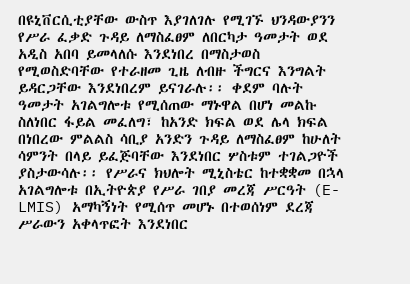በዩኒቨርሲቲያቸው ውስጥ እያገለገሉ የሚገኙ ህንዳውያንን የሥራ ፈቃድ ጉዳይ ለማስፈፀም ለበርካታ ዓመታት ወደ አዲስ አበባ ይመላለሱ እንደነበረ በማስታወስ የሚወስድባቸው የተራዘመ ጊዜ ለብዙ ችግርና እንግልት ይዳርጋቸው እንደነበረም ይናገራሉ፡፡ ቀደም ባሉት ዓመታት አገልግሎቱ የሚሰጠው ማኑዋል በሆነ መልኩ ስለነበር ፋይል መፈለግ፣ ከአንድ ክፍል ወደ ሌላ ክፍል በነበረው ምልልስ ሳቢያ አንድን ጉዳይ ለማስፈፀም ከሁለት ሳምንት በላይ ይፈጅባቸው እንደነበር ሦስቱም ተገልጋዮች ያስታውሳሉ፡፡ የሥራና ክህሎት ሚኒስቴር ከተቋቋመ በኋላ አገልግሎቱ በኢትዮጵያ የሥራ ገበያ መረጃ ሥርዓት (E-LMIS) አማካኝነት የሚሰጥ መሆኑ በተወሰነም ደረጃ ሥራውን አቀላጥፎት እንደነበር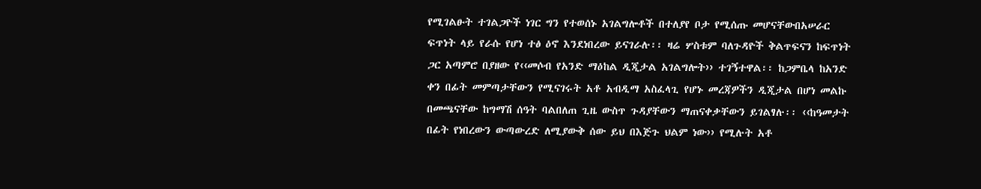የሚገልፁት ተገልጋዮች ነገር ግን የተወሰኑ አገልግሎቶች በተለያየ ቦታ የሚሰጡ መሆናቸውበአሠራር ፍጥነት ላይ የራሱ የሆነ ተፅ ዕኖ እንደነበረው ይናገራሉ፡፡ ዛሬ ሦስቱም ባለጉዳዮች ቅልጥፍናን ከፍጥነት ጋር አጣምሮ በያዘው የ‹‹መሶብ የአንድ ማዕከል ዲጂታል አገልግሎት›› ተገኝተዋል፡፡ ከጋምቤላ ከአንድ ቀን በፊት መምጣታቸውን የሚናገሩት አቶ አብዲማ አስፈላጊ የሆኑ መረጃዎችን ዲጂታል በሆነ መልኩ በመጫናቸው ከግማሽ ሰዓት ባልበለጠ ጊዜ ውስጥ ጉዳያቸውን ማጠናቀቃቸውን ይገልፃሉ፡፡ ‹‹ከዓመታት በፊት የነበረውን ውጣውረድ ለሚያውቅ ሰው ይህ በእጅጉ ህልም ነው›› የሚሉት አቶ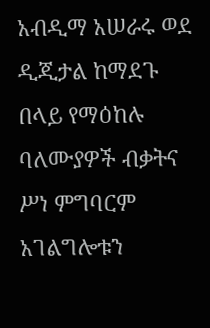አብዲማ አሠራሩ ወደ ዲጂታል ከማደጉ በላይ የማዕከሉ ባለሙያዎች ብቃትና ሥነ ምግባርም አገልግሎቱን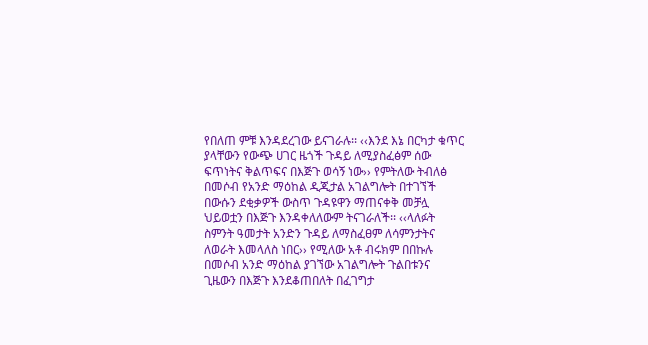የበለጠ ምቹ እንዳደረገው ይናገራሉ፡፡ ‹‹እንደ እኔ በርካታ ቁጥር ያላቸውን የውጭ ሀገር ዜጎች ጉዳይ ለሚያስፈፅም ሰው ፍጥነትና ቅልጥፍና በእጅጉ ወሳኝ ነው›› የምትለው ትብለፅ በመሶብ የአንድ ማዕከል ዲጂታል አገልግሎት በተገኘች በውሱን ደቂቃዎች ውስጥ ጉዳዩዋን ማጠናቀቅ መቻሏ ህይወቷን በእጅጉ እንዳቀለለውም ትናገራለች፡፡ ‹‹ላለፉት ስምንት ዓመታት አንድን ጉዳይ ለማስፈፀም ለሳምንታትና ለወራት እመላለስ ነበር›› የሚለው አቶ ብሩክም በበኩሉ በመሶብ አንድ ማዕከል ያገኘው አገልግሎት ጉልበቱንና ጊዜውን በእጅጉ እንደቆጠበለት በፈገግታ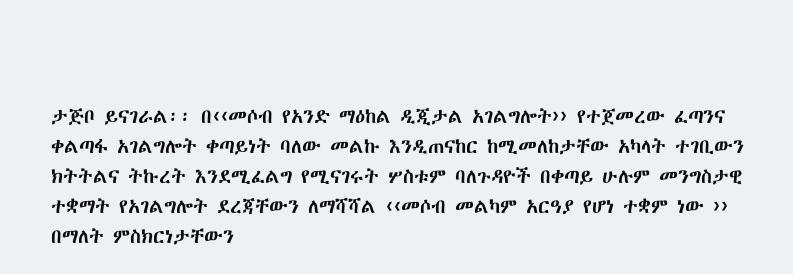ታጅቦ ይናገራል፡፡ በ‹‹መሶብ የአንድ ማዕከል ዲጂታል አገልግሎት›› የተጀመረው ፈጣንና ቀልጣፋ አገልግሎት ቀጣይነት ባለው መልኩ እንዲጠናከር ከሚመለከታቸው አካላት ተገቢውን ክትትልና ትኩረት እንደሚፈልግ የሚናገሩት ሦስቱም ባለጉዳዮች በቀጣይ ሁሉም መንግስታዊ ተቋማት የአገልግሎት ደረጃቸውን ለማሻሻል ‹‹መሶብ መልካም አርዓያ የሆነ ተቋም ነው ›› በማለት ምስክርነታቸውን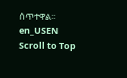ሰጥተዋል፡፡
en_USEN
Scroll to Top